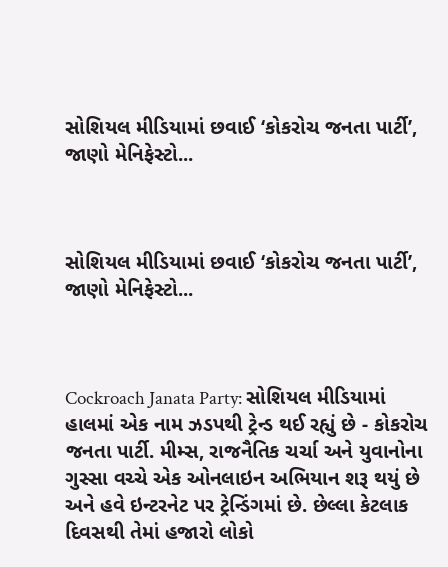સોશિયલ મીડિયામાં છવાઈ ‘કોકરોચ જનતા પાર્ટી’, જાણો મેનિફેસ્ટો...



સોશિયલ મીડિયામાં છવાઈ ‘કોકરોચ જનતા પાર્ટી’, જાણો મેનિફેસ્ટો...



Cockroach Janata Party: સોશિયલ મીડિયામાં હાલમાં એક નામ ઝડપથી ટ્રેન્ડ થઈ રહ્યું છે - કોકરોચ જનતા પાર્ટી. મીમ્સ, રાજનૈતિક ચર્ચા અને યુવાનોના ગુસ્સા વચ્ચે એક ઓનલાઇન અભિયાન શરૂ થયું છે અને હવે ઇન્ટરનેટ પર ટ્રેન્ડિંગમાં છે. છેલ્લા કેટલાક દિવસથી તેમાં હજારો લોકો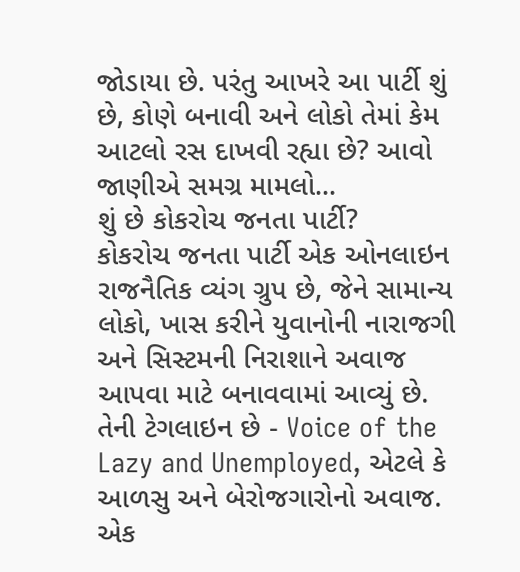જોડાયા છે. પરંતુ આખરે આ પાર્ટી શું છે, કોણે બનાવી અને લોકો તેમાં કેમ આટલો રસ દાખવી રહ્યા છે? આવો જાણીએ સમગ્ર મામલો...
શું છે કોકરોચ જનતા પાર્ટી?
કોકરોચ જનતા પાર્ટી એક ઓનલાઇન રાજનૈતિક વ્યંગ ગ્રુપ છે, જેને સામાન્ય લોકો, ખાસ કરીને યુવાનોની નારાજગી અને સિસ્ટમની નિરાશાને અવાજ આપવા માટે બનાવવામાં આવ્યું છે. તેની ટેગલાઇન છે - Voice of the Lazy and Unemployed, એટલે કે આળસુ અને બેરોજગારોનો અવાજ.
એક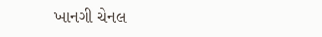ખાનગી ચેનલ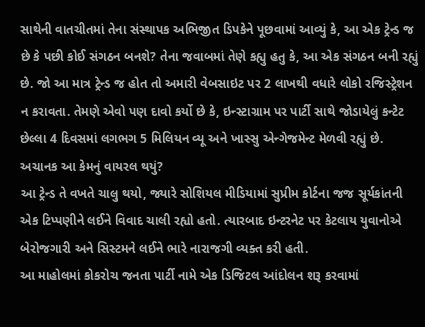સાથેની વાતચીતમાં તેના સંસ્થાપક અભિજીત ડિપકેને પૂછવામાં આવ્યું કે, આ એક ટ્રેન્ડ જ છે કે પછી કોઈ સંગઠન બનશે? તેના જવાબમાં તેણે કહ્યુ હતુ કે, આ એક સંગઠન બની રહ્યું છે. જો આ માત્ર ટ્રેન્ડ જ હોત તો અમારી વેબસાઇટ પર 2 લાખથી વધારે લોકો રજિસ્ટ્રેશન ન કરાવતા. તેમણે એવો પણ દાવો કર્યો છે કે, ઇન્સ્ટાગ્રામ પર પાર્ટી સાથે જોડાયેલું કન્ટેટ છેલ્લા 4 દિવસમાં લગભગ 5 મિલિયન વ્યૂ અને ખાસ્સુ એન્ગેજમેન્ટ મેળવી રહ્યું છે.
અચાનક આ કેમનું વાયરલ થયું?
આ ટ્રેન્ડ તે વખતે ચાલુ થયો, જ્યારે સોશિયલ મીડિયામાં સુપ્રીમ કોર્ટના જજ સૂર્યકાંતની એક ટિપ્પણીને લઈને વિવાદ ચાલી રહ્યો હતો. ત્યારબાદ ઇન્ટરનેટ પર કેટલાય યુવાનોએ બેરોજગારી અને સિસ્ટમને લઈને ભારે નારાજગી વ્યક્ત કરી હતી.
આ માહોલમાં કોકરોચ જનતા પાર્ટી નામે એક ડિજિટલ આંદોલન શરૂ કરવામાં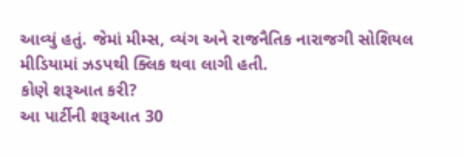આવ્યું હતું. જેમાં મીમ્સ, વ્યંગ અને રાજનૈતિક નારાજગી સોશિયલ મીડિયામાં ઝડપથી ક્લિક થવા લાગી હતી.
કોણે શરૂઆત કરી?
આ પાર્ટીની શરૂઆત 30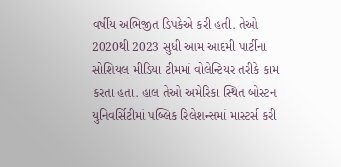વર્ષીય અભિજીત ડિપકેએ કરી હતી. તેઓ 2020થી 2023 સુધી આમ આદમી પાર્ટીના સોશિયલ મીડિયા ટીમમાં વોલેન્ટિયર તરીકે કામ કરતા હતા. હાલ તેઓ અમેરિકા સ્થિત બોસ્ટન યુનિવર્સિટીમાં પબ્લિક રિલેશન્સમાં માસ્ટર્સ કરી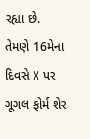રહ્યા છે. તેમણે 16મેના દિવસે X પર ગૂગલ ફોર્મ શેર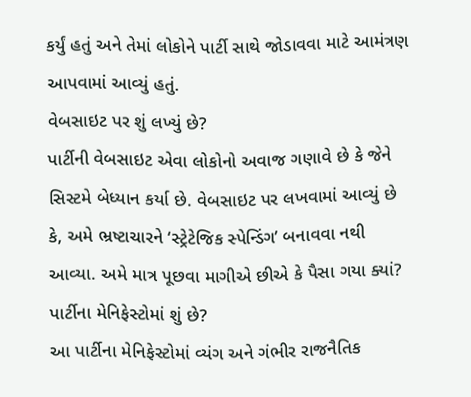કર્યું હતું અને તેમાં લોકોને પાર્ટી સાથે જોડાવવા માટે આમંત્રણ આપવામાં આવ્યું હતું.
વેબસાઇટ પર શું લખ્યું છે?
પાર્ટીની વેબસાઇટ એવા લોકોનો અવાજ ગણાવે છે કે જેને સિસ્ટમે બેધ્યાન કર્યા છે. વેબસાઇટ પર લખવામાં આવ્યું છે કે, અમે ભ્રષ્ટાચારને ‘સ્ટ્રેટેજિક સ્પેન્ડિંગ’ બનાવવા નથી આવ્યા. અમે માત્ર પૂછવા માગીએ છીએ કે પૈસા ગયા ક્યાં?
પાર્ટીના મેનિફેસ્ટોમાં શું છે?
આ પાર્ટીના મેનિફેસ્ટોમાં વ્યંગ અને ગંભીર રાજનૈતિક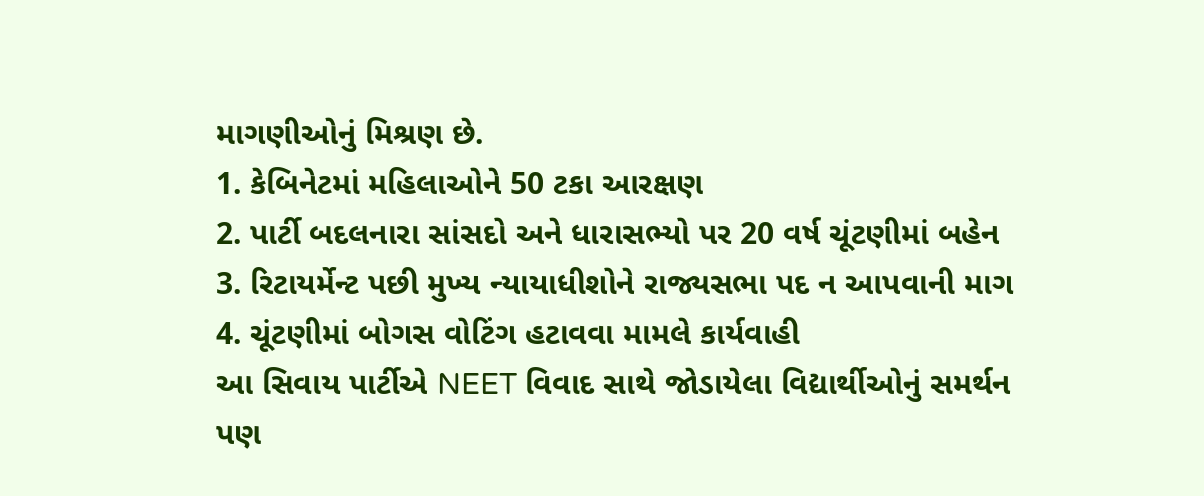માગણીઓનું મિશ્રણ છે.
1. કેબિનેટમાં મહિલાઓને 50 ટકા આરક્ષણ
2. પાર્ટી બદલનારા સાંસદો અને ધારાસભ્યો પર 20 વર્ષ ચૂંટણીમાં બહેન
3. રિટાયર્મેન્ટ પછી મુખ્ય ન્યાયાધીશોને રાજ્યસભા પદ ન આપવાની માગ
4. ચૂંટણીમાં બોગસ વોટિંગ હટાવવા મામલે કાર્યવાહી
આ સિવાય પાર્ટીએ NEET વિવાદ સાથે જોડાયેલા વિદ્યાર્થીઓનું સમર્થન પણ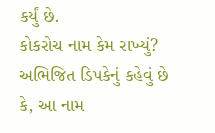કર્યું છે.
કોકરોચ નામ કેમ રાખ્યું?
અભિજિત ડિપકેનું કહેવું છે કે, આ નામ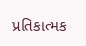પ્રતિકાત્મક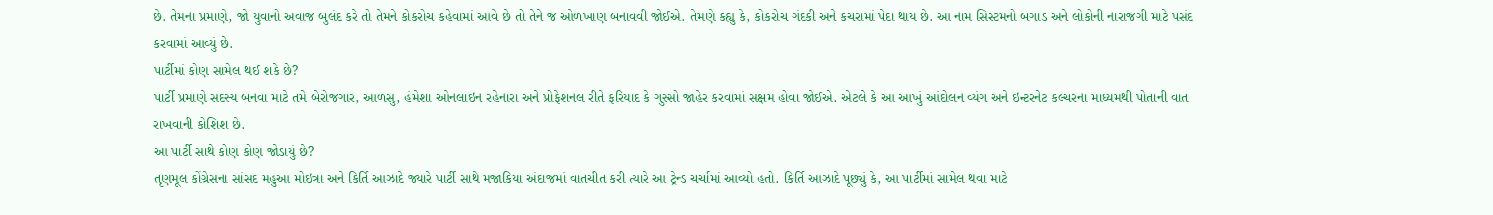છે. તેમના પ્રમાણે, જો યુવાનો અવાજ બુલંદ કરે તો તેમને કોકરોચ કહેવામાં આવે છે તો તેને જ ઓળખાણ બનાવવી જોઈએ. તેમણે કહ્યુ કે, કોકરોચ ગંદકી અને કચરામાં પેદા થાય છે. આ નામ સિસ્ટમનો બગાડ અને લોકોની નારાજગી માટે પસંદ કરવામાં આવ્યું છે.
પાર્ટીમાં કોણ સામેલ થઈ શકે છે?
પાર્ટી પ્રમાણે સદસ્ય બનવા માટે તમે બેરોજગાર, આળસુ, હંમેશા ઓનલાઇન રહેનારા અને પ્રોફેશનલ રીતે ફરિયાદ કે ગુસ્સો જાહેર કરવામાં સક્ષમ હોવા જોઈએ. એટલે કે આ આખું આંદોલન વ્યંગ અને ઇન્ટરનેટ કલ્ચરના માધ્યમથી પોતાની વાત રાખવાની કોશિશ છે.
આ પાર્ટી સાથે કોણ કોણ જોડાયું છે?
તૃણમૂલ કોંગ્રેસના સાંસદ મહુઆ મોઇત્રા અને કિર્તિ આઝાદે જ્યારે પાર્ટી સાથે મજાકિયા અંદાજમાં વાતચીત કરી ત્યારે આ ટ્રેન્ડ ચર્ચામાં આવ્યો હતો. કિર્તિ આઝાદે પૂછ્યું કે, આ પાર્ટીમાં સામેલ થવા માટે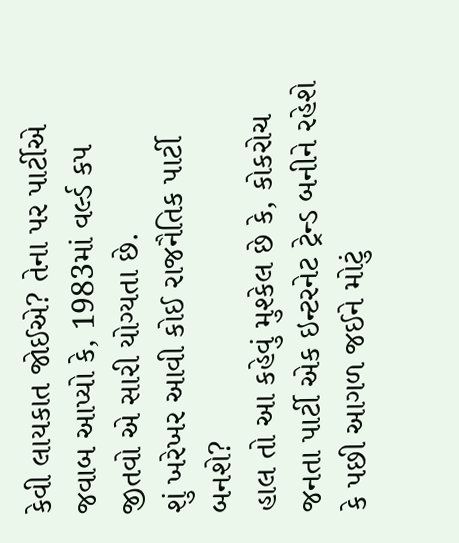કેવી લાયકાત જોઈએ? તેના પર પાર્ટીએ જવાબ આપ્યો કે, 1983માં વર્લ્ડ કપ જીતવો એ સારી યોગ્યતા છે.
શું ખરેખર આવી કોઈ રાજનૈતિક પાર્ટી બનશે?
હાલ તો આ કહેવું મુશ્કેલ છે કે, કોકરોચ જનતા પાર્ટી એક ઇન્ટરનેટ ટ્રેન્ડ બનીને રહેશે કે પછી આગળ જઈને મોટું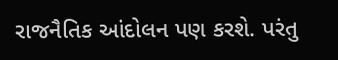રાજનૈતિક આંદોલન પણ કરશે. પરંતુ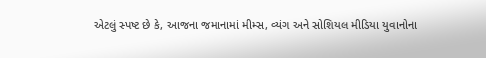એટલું સ્પષ્ટ છે કે, આજના જમાનામાં મીમ્સ, વ્યંગ અને સોશિયલ મીડિયા યુવાનોના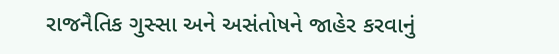રાજનૈતિક ગુસ્સા અને અસંતોષને જાહેર કરવાનું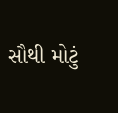સૌથી મોટું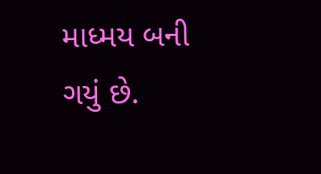માધ્મય બની ગયું છે.